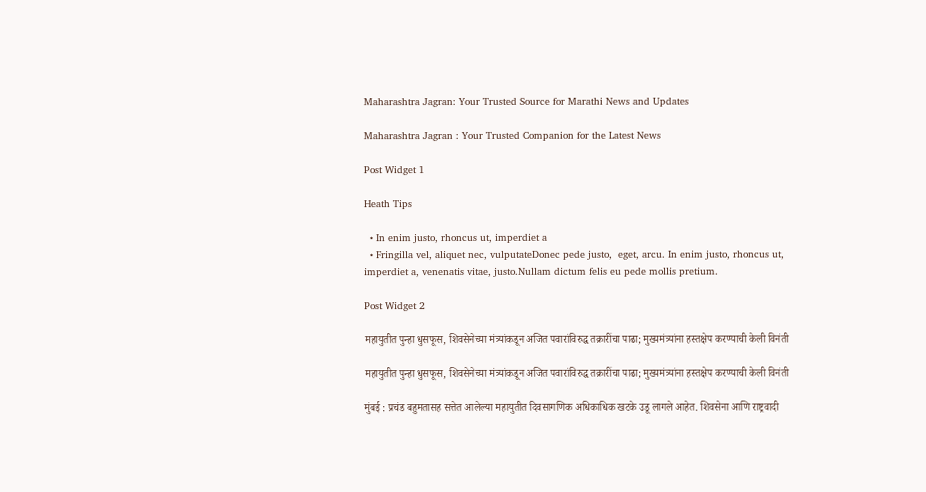Maharashtra Jagran: Your Trusted Source for Marathi News and Updates

Maharashtra Jagran : Your Trusted Companion for the Latest News

Post Widget 1

Heath Tips

  • In enim justo, rhoncus ut, imperdiet a
  • Fringilla vel, aliquet nec, vulputateDonec pede justo,  eget, arcu. In enim justo, rhoncus ut, imperdiet a, venenatis vitae, justo.Nullam dictum felis eu pede mollis pretium.

Post Widget 2

महायुतीत पुन्हा धुसफूस, शिवसेनेच्या मंत्र्यांकडून अजित पवारांविरुद्ध तक्रारींचा पाढा; मुख्यमंत्र्यांना हस्तक्षेप करण्याची केली विनंती

महायुतीत पुन्हा धुसफूस, शिवसेनेच्या मंत्र्यांकडून अजित पवारांविरुद्ध तक्रारींचा पाढा; मुख्यमंत्र्यांना हस्तक्षेप करण्याची केली विनंती

मुंबई : प्रचंड बहुमतासह सत्तेत आलेल्या महायुतीत दिवसागणिक अधिकाधिक खटके उडू लागले आहेत. शिवसेना आणि राष्ट्रवादी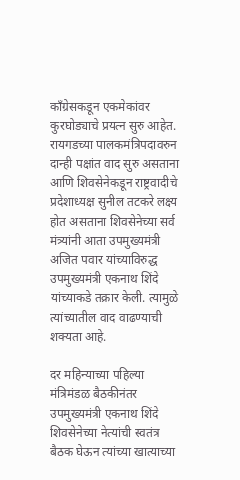काँग्रेसकडून एकमेकांवर कुरघोड्याचे प्रयत्न सुरु आहेत. रायगडच्या पालकमंत्रिपदावरुन दान्ही पक्षांत वाद सुरु असताना आणि शिवसेनेकडून राष्ट्रवादीचे प्रदेशाध्यक्ष सुनील तटकरे लक्ष्य होत असताना शिवसेनेच्या सर्व मंत्र्यांनी आता उपमुख्यमंत्री अजित पवार यांच्याविरुद्ध उपमुख्यमंत्री एकनाथ शिंदे यांच्याकडे तक्रार केली. त्यामुळे त्यांच्यातील वाद वाढण्याची शक्यता आहे.

दर महिन्याच्या पहिल्या मंत्रिमंडळ बैठकीनंतर उपमुख्यमंत्री एकनाथ शिंदे शिवसेनेच्या नेत्यांची स्वतंत्र बैठक घेऊन त्यांच्या खात्याच्या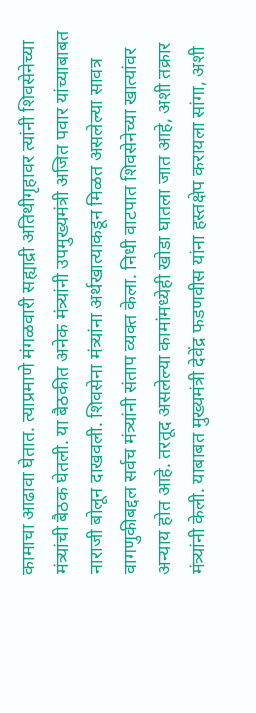कामाचा आढावा घेतात. त्याप्रमाणे मंगळवारी सह्याद्री अतिथीगृहावर त्यांनी शिवसेनेच्या मंत्र्यांची बैठक घेतली. या बैठकीत अनेक मंत्र्यांनी उपमुख्यमंत्री अजित पवार यांच्याबाबत नाराजी बोलून दाखवली. शिवसेना मंत्र्यांना अर्थखात्याकडून मिळत असलेल्या सावत्र वागणुकीबद्दल सर्वच मंत्र्यांनी संताप व्यक्त केला. निधी वाटपात शिवसेनेच्या खात्यांवर अन्याय होत आहे. तरतूद असलेल्या कामांमध्येही खोडा घातला जात आहे, अशी तक्रार मंत्र्यांनी केली. याबाबत मुख्यमंत्री देवेंद्र फडणवीस यांना हस्तक्षेप करायला सांगा, अशी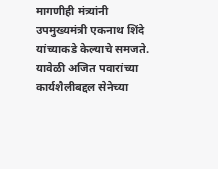मागणीही मंत्र्यांनी उपमुख्यमंत्री एकनाथ शिंदे यांच्याकडे केल्याचे समजते. यावेळी अजित पवारांच्या कार्यशैलीबद्दल सेनेच्या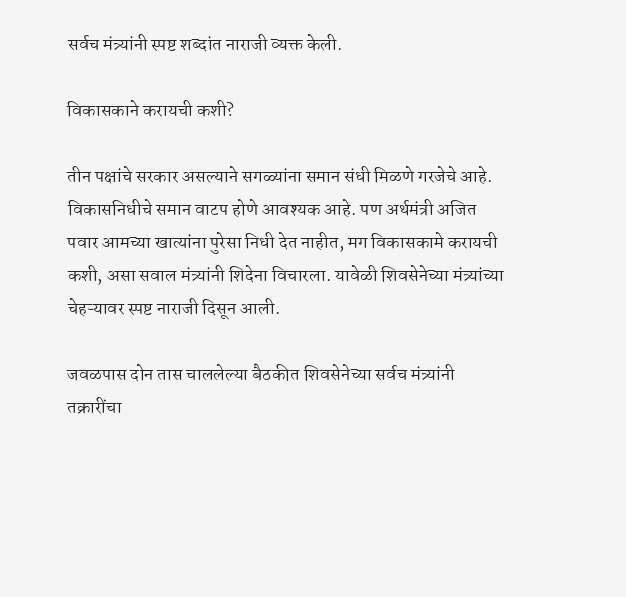सर्वच मंत्र्यांनी स्पष्ट शब्दांत नाराजी व्यक्त केली.

विकासकाने करायची कशी?

तीन पक्षांचे सरकार असल्याने सगळ्यांना समान संधी मिळणे गरजेचे आहे. विकासनिधीचे समान वाटप होणे आवश्यक आहे. पण अर्थमंत्री अजित पवार आमच्या खात्यांना पुरेसा निधी देत नाहीत, मग विकासकामे करायची कशी, असा सवाल मंत्र्यांनी शिदेना विचारला. यावेळी शिवसेनेच्या मंत्र्यांच्या चेहऱ्यावर स्पष्ट नाराजी दिसून आली.

जवळपास दोन तास चाललेल्या बैठकीत शिवसेनेच्या सर्वच मंत्र्यांनी तक्रारींचा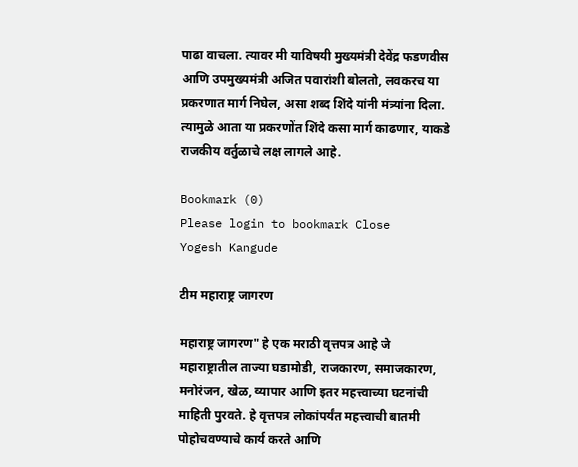पाढा वाचला. त्यावर मी याविषयी मुख्यमंत्री देवेंद्र फडणवीस आणि उपमुख्यमंत्री अजित पवारांशी बोलतो, लवकरच या प्रकरणात मार्ग निघेल, असा शब्द शिंदे यांनी मंत्र्यांना दिला. त्यामुळे आता या प्रकरणोंत शिंदे कसा मार्ग काढणार, याकडे राजकीय वर्तुळाचे लक्ष लागले आहे.

Bookmark (0)
Please login to bookmark Close
Yogesh Kangude

टीम महाराष्ट्र जागरण

महाराष्ट्र जागरण" हे एक मराठी वृत्तपत्र आहे जे महाराष्ट्रातील ताज्या घडामोडी, राजकारण, समाजकारण, मनोरंजन, खेळ, व्यापार आणि इतर महत्त्वाच्या घटनांची माहिती पुरवते. हे वृत्तपत्र लोकांपर्यंत महत्त्वाची बातमी पोहोचवण्याचे कार्य करते आणि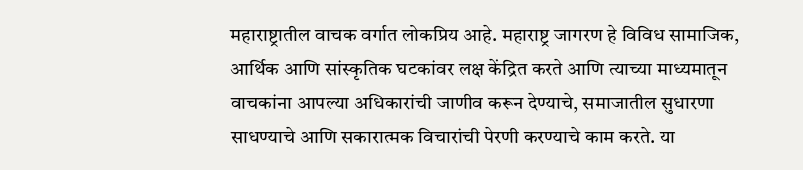महाराष्ट्रातील वाचक वर्गात लोकप्रिय आहे. महाराष्ट्र जागरण हे विविध सामाजिक, आर्थिक आणि सांस्कृतिक घटकांवर लक्ष केंद्रित करते आणि त्याच्या माध्यमातून वाचकांना आपल्या अधिकारांची जाणीव करून देण्याचे, समाजातील सुधारणा साधण्याचे आणि सकारात्मक विचारांची पेरणी करण्याचे काम करते. या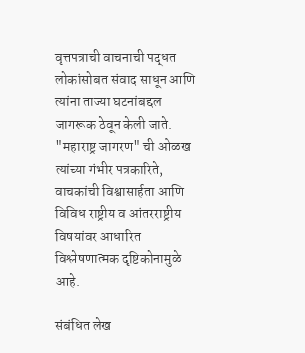वृत्तपत्राची वाचनाची पद्धत लोकांसोबत संवाद साधून आणि त्यांना ताज्या घटनांबद्दल जागरूक ठेवून केली जाते. "महाराष्ट्र जागरण" ची ओळख त्यांच्या गंभीर पत्रकारिते, वाचकांची विश्वासार्हता आणि विविध राष्ट्रीय व आंतरराष्ट्रीय विषयांवर आधारित विश्लेषणात्मक दृष्टिकोनामुळे आहे.

संबंधित लेख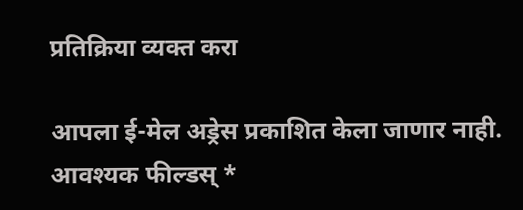प्रतिक्रिया व्यक्त करा

आपला ई-मेल अड्रेस प्रकाशित केला जाणार नाही. आवश्यक फील्डस् *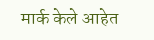मार्क केले आहेत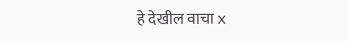हे देखील वाचा x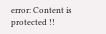error: Content is protected !!